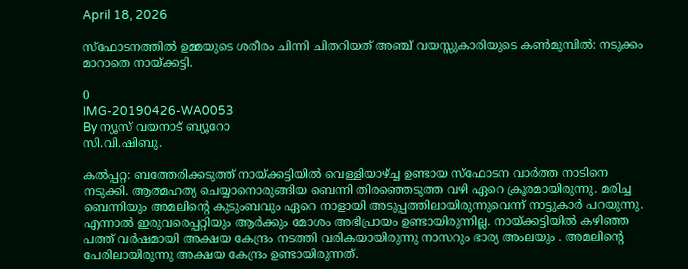April 18, 2026

സ്ഫോടനത്തിൽ ഉമ്മയുടെ ശരീരം ചിന്നി ചിതറിയത് അഞ്ച് വയസ്സുകാരിയുടെ കൺമുമ്പിൽ: നടുക്കം മാറാതെ നായ്ക്കട്ടി.

0
IMG-20190426-WA0053
By ന്യൂസ് വയനാട് ബ്യൂറോ
സി.വി.ഷിബു.

കൽപ്പറ്റ: ബത്തേരിക്കടുത്ത് നായ്ക്കട്ടിയിൽ വെള്ളിയാഴ്ച്ച ഉണ്ടായ സ്ഫോടന വാർത്ത നാടിനെ നടുക്കി. ആത്മഹത്യ ചെയ്യാനൊരുങ്ങിയ ബെന്നി തിരഞ്ഞെടുത്ത വഴി ഏറെ ക്രൂരമായിരുന്നു. മരിച്ച ബെന്നിയും അമലിന്റെ കുടുംബവും ഏറെ നാളായി അടുപ്പത്തിലായിരുന്നുവെന്ന് നാട്ടുകാർ പറയുന്നു. എന്നാൽ ഇരുവരെപ്പറ്റിയും ആർക്കും മോശം അഭിപ്രായം ഉണ്ടായിരുന്നില്ല. നായ്ക്കട്ടിയിൽ കഴിഞ്ഞ പത്ത് വർഷമായി അക്ഷയ കേന്ദ്രം നടത്തി വരികയായിരുന്നു നാസറും ഭാര്യ അംലയും . അമലിന്റെ പേരിലായിരുന്നു അക്ഷയ കേന്ദ്രം ഉണ്ടായിരുന്നത്.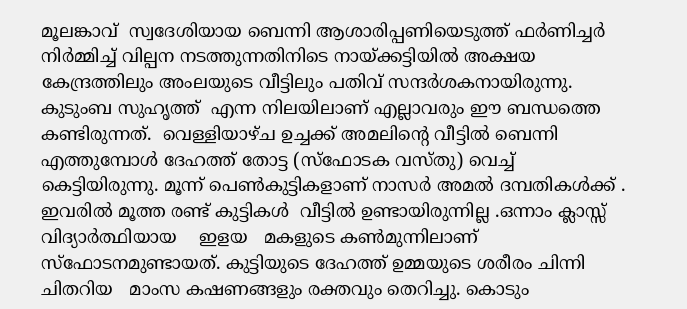മൂലങ്കാവ്  സ്വദേശിയായ ബെന്നി ആശാരിപ്പണിയെടുത്ത് ഫർണിച്ചർ നിർമ്മിച്ച് വില്പന നടത്തുന്നതിനിടെ നായ്ക്കട്ടിയിൽ അക്ഷയ കേന്ദ്രത്തിലും അംലയുടെ വീട്ടിലും പതിവ് സന്ദർശകനായിരുന്നു. കുടുംബ സുഹൃത്ത്  എന്ന നിലയിലാണ് എല്ലാവരും ഈ ബന്ധത്തെ കണ്ടിരുന്നത്.  വെള്ളിയാഴ്ച ഉച്ചക്ക് അമലിന്റെ വീട്ടിൽ ബെന്നി എത്തുമ്പോൾ ദേഹത്ത് തോട്ട (സ്ഫോടക വസ്തു) വെച്ച് കെട്ടിയിരുന്നു. മൂന്ന് പെൺകുട്ടികളാണ് നാസർ അമൽ ദമ്പതികൾക്ക് . ഇവരിൽ മൂത്ത രണ്ട് കുട്ടികൾ  വീട്ടിൽ ഉണ്ടായിരുന്നില്ല .ഒന്നാം ക്ലാസ്സ് വിദ്യാർത്ഥിയായ    ഇളയ   മകളുടെ കൺമുന്നിലാണ് സ്ഫോടനമുണ്ടായത്. കുട്ടിയുടെ ദേഹത്ത് ഉമ്മയുടെ ശരീരം ചിന്നി ചിതറിയ   മാംസ കഷണങ്ങളും രക്തവും തെറിച്ചു. കൊടും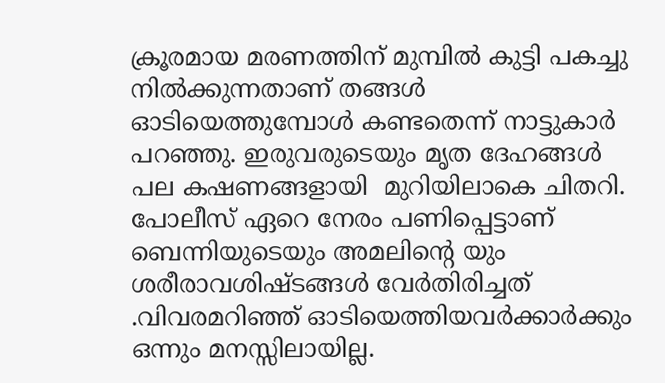ക്രൂരമായ മരണത്തിന് മുമ്പിൽ കുട്ടി പകച്ചു നിൽക്കുന്നതാണ് തങ്ങൾ ഓടിയെത്തുമ്പോൾ കണ്ടതെന്ന് നാട്ടുകാർ പറഞ്ഞു. ഇരുവരുടെയും മൃത ദേഹങ്ങൾ  പല കഷണങ്ങളായി  മുറിയിലാകെ ചിതറി. പോലീസ് ഏറെ നേരം പണിപ്പെട്ടാണ് ബെന്നിയുടെയും അമലിന്റെ യും ശരീരാവശിഷ്ടങ്ങൾ വേർതിരിച്ചത് .വിവരമറിഞ്ഞ് ഓടിയെത്തിയവർക്കാർക്കും ഒന്നും മനസ്സിലായില്ല.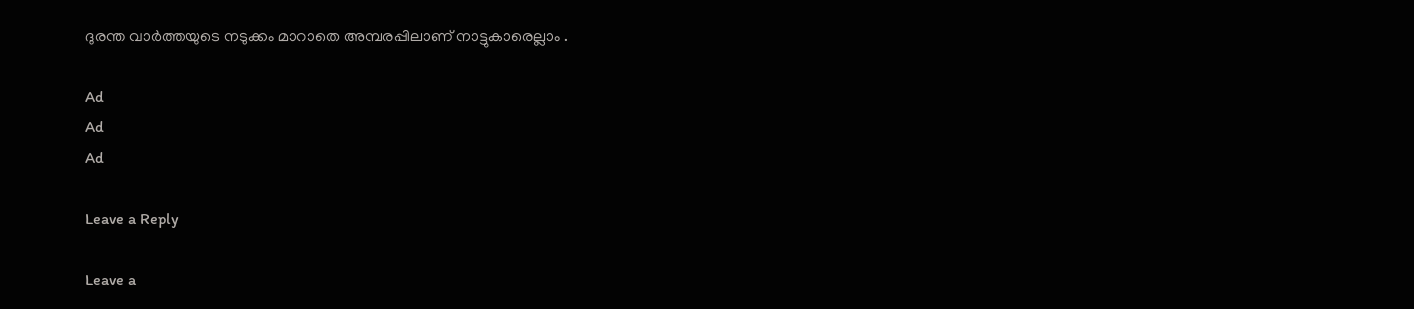ദുരന്ത വാർത്തയുടെ നടുക്കം മാറാതെ അമ്പരപ്പിലാണ് നാട്ടുകാരെല്ലാം .

Ad
Ad
Ad

Leave a Reply

Leave a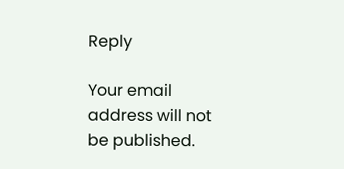Reply

Your email address will not be published.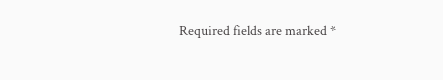Required fields are marked *